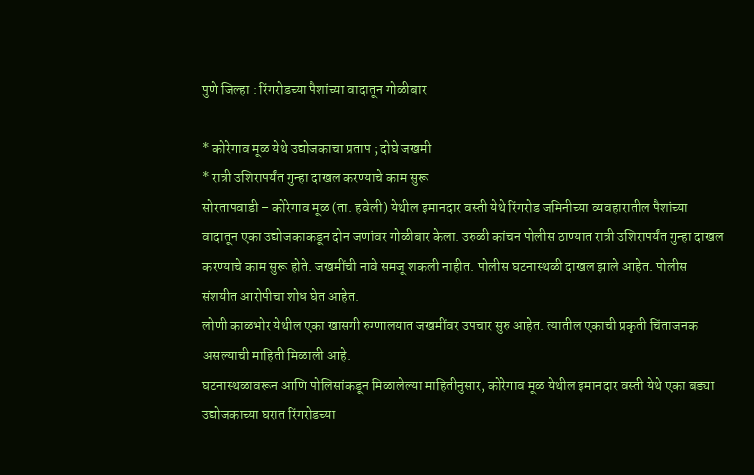पुणे जिल्हा : रिंगरोडच्या पैशांच्या वादातून गोळीबार

* कोरेगाव मूळ येथे उद्योजकाचा प्रताप ; दोघे जखमी
* रात्री उशिरापर्यंत गुन्हा दाखल करण्याचे काम सुरू
सोरतापवाडी – कोरेगाव मूळ (ता. हवेली) येथील इमानदार वस्ती येथे रिंगरोड जमिनीच्या व्यवहारातील पैशांच्या वादातून एका उद्योजकाकडून दोन जणांवर गोळीबार केला. उरुळी कांचन पोलीस ठाण्यात रात्री उशिरापर्यंत गुन्हा दाखल करण्याचे काम सुरू होते. जखमींची नावे समजू शकली नाहीत. पोलीस घटनास्थळी दाखल झाले आहेत. पोलीस संशयीत आरोपीचा शोध घेत आहेत.
लोणी काळभोर येथील एका खासगी रुग्णालयात जखमींवर उपचार सुरु आहेत. त्यातील एकाची प्रकृती चिंताजनक असल्याची माहिती मिळाली आहे.
घटनास्थळावरून आणि पोलिसांकडून मिळालेल्या माहितीनुसार, कोरेगाव मूळ येथील इमानदार वस्ती येथे एका बड्या उद्योजकाच्या घरात रिंगरोडच्या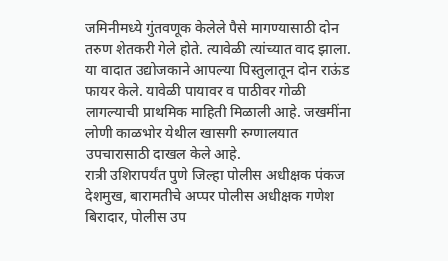जमिनीमध्ये गुंतवणूक केलेले पैसे मागण्यासाठी दोन तरुण शेतकरी गेले होते. त्यावेळी त्यांच्यात वाद झाला. या वादात उद्योजकाने आपल्या पिस्तुलातून दोन राऊंड फायर केले. यावेळी पायावर व पाठीवर गोळी लागल्याची प्राथमिक माहिती मिळाली आहे. जखमींना लोणी काळभोर येथील खासगी रुग्णालयात उपचारासाठी दाखल केले आहे.
रात्री उशिरापर्यंत पुणे जिल्हा पोलीस अधीक्षक पंकज देशमुख, बारामतीचे अप्पर पोलीस अधीक्षक गणेश बिरादार, पोलीस उप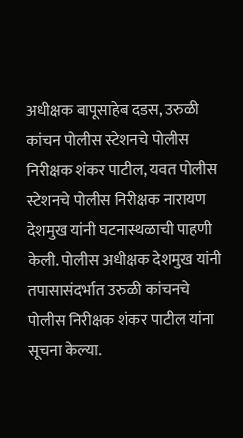अधीक्षक बापूसाहेब दडस, उरुळी कांचन पोलीस स्टेशनचे पोलीस निरीक्षक शंकर पाटील, यवत पोलीस स्टेशनचे पोलीस निरीक्षक नारायण देशमुख यांनी घटनास्थळाची पाहणी केली. पोलीस अधीक्षक देशमुख यांनी तपासासंदर्भात उरुळी कांचनचे पोलीस निरीक्षक शंकर पाटील यांना सूचना केल्या.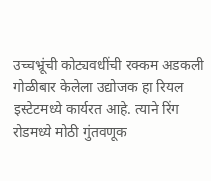उच्चभ्रूंची कोट्यवधींची रक्कम अडकली
गोळीबार केलेला उद्योजक हा रियल इस्टेटमध्ये कार्यरत आहे. त्याने रिंग रोडमध्ये मोठी गुंतवणूक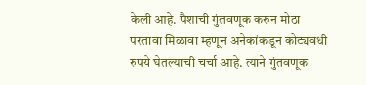केली आहे. पैशाची गुंतवणूक करुन मोठा परतावा मिळावा म्हणून अनेकांकडून कोट्यवधी रुपये घेतल्याची चर्चा आहे. त्याने गुंतवणूक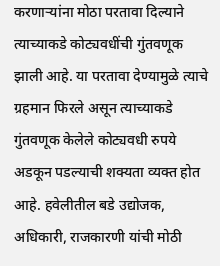करणाऱ्यांना मोठा परतावा दिल्याने त्याच्याकडे कोट्यवधींची गुंतवणूक झाली आहे. या परतावा देण्यामुळे त्याचे ग्रहमान फिरले असून त्याच्याकडे गुंतवणूक केलेले कोट्यवधी रुपये अडकून पडल्याची शक्यता व्यक्त होत आहे. हवेलीतील बडे उद्योजक, अधिकारी, राजकारणी यांची मोठी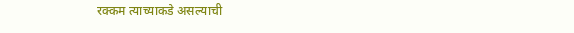रक्कम त्याच्याकडे असल्याची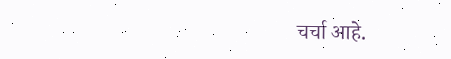चर्चा आहे.